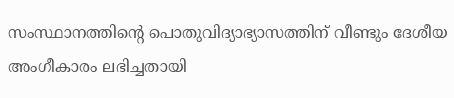സംസ്ഥാനത്തിന്റെ പൊതുവിദ്യാഭ്യാസത്തിന് വീണ്ടും ദേശീയ അംഗീകാരം ലഭിച്ചതായി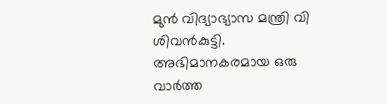മുന്‍ വിദ്യാഭ്യാസ മന്ത്രി വി ശിവന്‍കുട്ടി. അഭിമാനകരമായ ഒരു വാര്‍ത്ത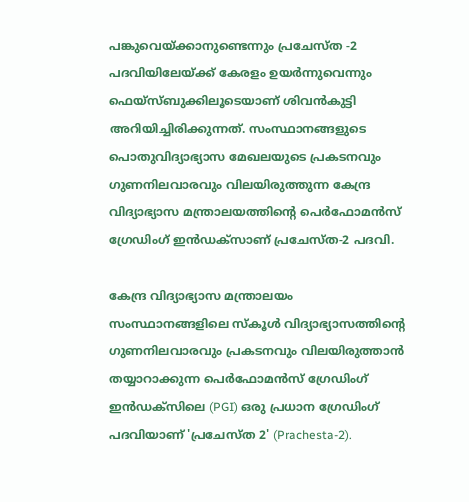പങ്കുവെയ്ക്കാനുണ്ടെന്നും പ്രചേസ്ത -2 പദവിയിലേയ്ക്ക് കേരളം ഉയര്‍ന്നുവെന്നും ഫെയ്‌സ്ബുക്കിലൂടെയാണ് ശിവന്‍കുട്ടി അറിയിച്ചിരിക്കുന്നത്. സംസ്ഥാനങ്ങളുടെ പൊതുവിദ്യാഭ്യാസ മേഖലയുടെ പ്രകടനവും ഗുണനിലവാരവും വിലയിരുത്തുന്ന കേന്ദ്ര വിദ്യാഭ്യാസ മന്ത്രാലയത്തിന്റെ പെര്‍ഫോമന്‍സ് ഗ്രേഡിംഗ് ഇന്‍ഡക്‌സാണ് പ്രചേസ്ത-2 പദവി.

കേന്ദ്ര വിദ്യാഭ്യാസ മന്ത്രാലയം സംസ്ഥാനങ്ങളിലെ സ്കൂൾ വിദ്യാഭ്യാസത്തിന്റെ ഗുണനിലവാരവും പ്രകടനവും വിലയിരുത്താൻ തയ്യാറാക്കുന്ന പെർഫോമൻസ് ഗ്രേഡിംഗ് ഇൻഡക്സിലെ (PGI) ഒരു പ്രധാന ഗ്രേഡിംഗ് പദവിയാണ് 'പ്രചേസ്ത 2' (Prachesta-2).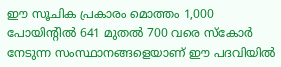ഈ സൂചിക പ്രകാരം മൊത്തം 1,000 പോയിന്റിൽ 641 മുതൽ 700 വരെ സ്കോർ നേടുന്ന സംസ്ഥാനങ്ങളെയാണ് ഈ പദവിയിൽ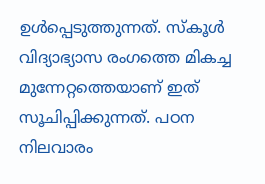ഉൾപ്പെടുത്തുന്നത്. സ്കൂൾ വിദ്യാഭ്യാസ രംഗത്തെ മികച്ച മുന്നേറ്റത്തെയാണ് ഇത് സൂചിപ്പിക്കുന്നത്. പഠന നിലവാരം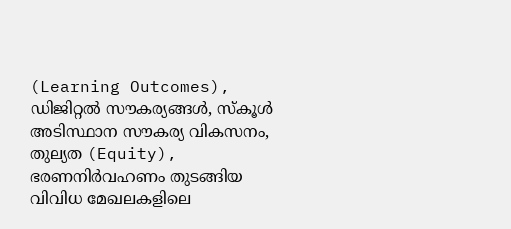(Learning Outcomes), ഡിജിറ്റൽ സൗകര്യങ്ങൾ, സ്കൂൾ അടിസ്ഥാന സൗകര്യ വികസനം, തുല്യത (Equity), ഭരണനിർവഹണം തുടങ്ങിയ വിവിധ മേഖലകളിലെ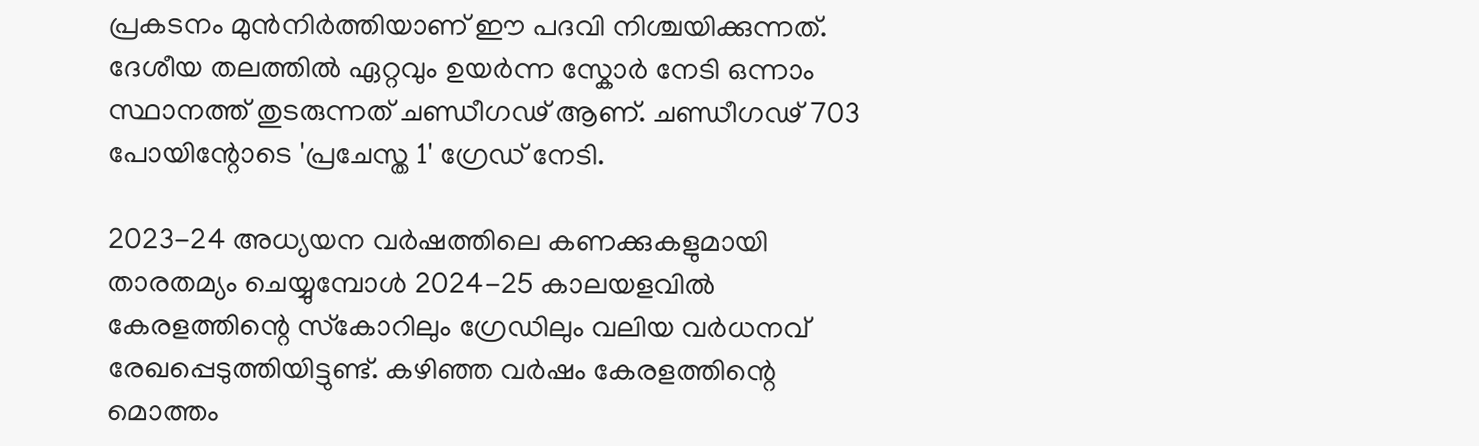പ്രകടനം മുൻനിർത്തിയാണ് ഈ പദവി നിശ്ചയിക്കുന്നത്. ദേശീയ തലത്തിൽ ഏറ്റവും ഉയർന്ന സ്കോർ നേടി ഒന്നാം സ്ഥാനത്ത് തുടരുന്നത് ചണ്ഡീഗഢ് ആണ്. ചണ്ഡീഗഢ് 703 പോയിന്റോടെ 'പ്രചേസ്ത 1' ഗ്രേഡ് നേടി.

2023-24 അധ്യയന വര്‍ഷത്തിലെ കണക്കുകളുമായി താരതമ്യം ചെയ്യുമ്പോള്‍ 2024-25 കാലയളവില്‍ കേരളത്തിന്റെ സ്‌കോറിലും ഗ്രേഡിലും വലിയ വര്‍ധനവ് രേഖപ്പെടുത്തിയിട്ടുണ്ട്. കഴിഞ്ഞ വര്‍ഷം കേരളത്തിന്റെ മൊത്തം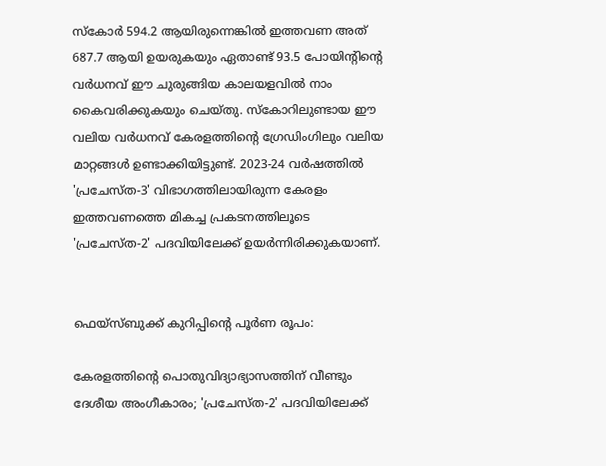സ്‌കോര്‍ 594.2 ആയിരുന്നെങ്കില്‍ ഇത്തവണ അത് 687.7 ആയി ഉയരുകയും ഏതാണ്ട് 93.5 പോയിന്റിന്റെ വര്‍ധനവ് ഈ ചുരുങ്ങിയ കാലയളവില്‍ നാം കൈവരിക്കുകയും ചെയ്തു. സ്‌കോറിലുണ്ടായ ഈ വലിയ വര്‍ധനവ് കേരളത്തിന്റെ ഗ്രേഡിംഗിലും വലിയ മാറ്റങ്ങള്‍ ഉണ്ടാക്കിയിട്ടുണ്ട്. 2023-24 വര്‍ഷത്തില്‍ 'പ്രചേസ്ത-3' വിഭാഗത്തിലായിരുന്ന കേരളം ഇത്തവണത്തെ മികച്ച പ്രകടനത്തിലൂടെ 'പ്രചേസ്ത-2' പദവിയിലേക്ക് ഉയര്‍ന്നിരിക്കുകയാണ്.


ഫെയ്‌സ്ബുക്ക് കുറിപ്പിന്റെ പൂര്‍ണ രൂപം:

കേരളത്തിന്റെ പൊതുവിദ്യാഭ്യാസത്തിന് വീണ്ടും ദേശീയ അംഗീകാരം; 'പ്രചേസ്ത-2' പദവിയിലേക്ക്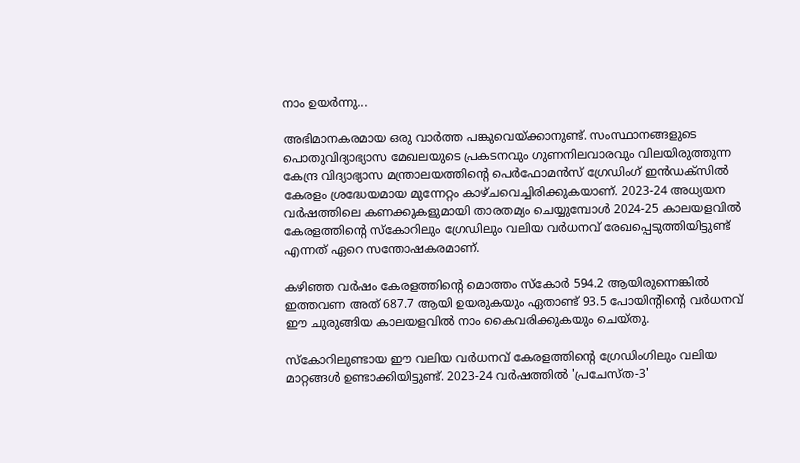നാം ഉയർന്നു...

അഭിമാനകരമായ ഒരു വാർത്ത പങ്കുവെയ്ക്കാനുണ്ട്. സംസ്ഥാനങ്ങളുടെ പൊതുവിദ്യാഭ്യാസ മേഖലയുടെ പ്രകടനവും ഗുണനിലവാരവും വിലയിരുത്തുന്ന കേന്ദ്ര വിദ്യാഭ്യാസ മന്ത്രാലയത്തിന്റെ പെർഫോമൻസ് ഗ്രേഡിംഗ് ഇൻഡക്സിൽ കേരളം ശ്രദ്ധേയമായ മുന്നേറ്റം കാഴ്ചവെച്ചിരിക്കുകയാണ്. 2023-24 അധ്യയന വർഷത്തിലെ കണക്കുകളുമായി താരതമ്യം ചെയ്യുമ്പോൾ 2024-25 കാലയളവിൽ കേരളത്തിന്റെ സ്കോറിലും ഗ്രേഡിലും വലിയ വർധനവ് രേഖപ്പെടുത്തിയിട്ടുണ്ട് എന്നത് ഏറെ സന്തോഷകരമാണ്.

കഴിഞ്ഞ വർഷം കേരളത്തിന്റെ മൊത്തം സ്കോർ 594.2 ആയിരുന്നെങ്കിൽ ഇത്തവണ അത് 687.7 ആയി ഉയരുകയും ഏതാണ്ട് 93.5 പോയിന്റിന്റെ വർധനവ് ഈ ചുരുങ്ങിയ കാലയളവിൽ നാം കൈവരിക്കുകയും ചെയ്തു.

സ്കോറിലുണ്ടായ ഈ വലിയ വർധനവ് കേരളത്തിന്റെ ഗ്രേഡിംഗിലും വലിയ മാറ്റങ്ങൾ ഉണ്ടാക്കിയിട്ടുണ്ട്. 2023-24 വർഷത്തിൽ 'പ്രചേസ്ത-3'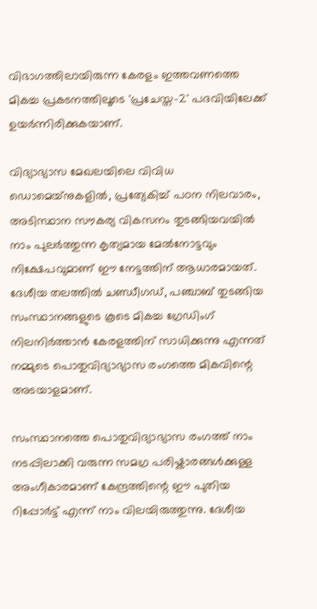വിഭാഗത്തിലായിരുന്ന കേരളം ഇത്തവണത്തെ മികച്ച പ്രകടനത്തിലൂടെ 'പ്രചേസ്ത-2' പദവിയിലേക്ക് ഉയർന്നിരിക്കുകയാണ്.

വിദ്യാഭ്യാസ മേഖലയിലെ വിവിധ ഡൊമെയ്‌നുകളിൽ, പ്രത്യേകിച്ച് പഠന നിലവാരം, അടിസ്ഥാന സൗകര്യ വികസനം തുടങ്ങിയവയിൽ നാം പുലർത്തുന്ന കൃത്യമായ മേൽനോട്ടവും നിക്ഷേപവുമാണ് ഈ നേട്ടത്തിന് ആധാരമായത്. ദേശീയ തലത്തിൽ ചണ്ഡീഗഡ്, പഞ്ചാബ് തുടങ്ങിയ സംസ്ഥാനങ്ങളുടെ കൂടെ മികച്ച ഗ്രേഡിംഗ് നിലനിർത്താൻ കേരളത്തിന് സാധിക്കുന്നു എന്നത് നമ്മുടെ പൊതുവിദ്യാഭ്യാസ രംഗത്തെ മികവിന്റെ അടയാളമാണ്.

സംസ്ഥാനത്തെ പൊതുവിദ്യാഭ്യാസ രംഗത്ത് നാം നടപ്പിലാക്കി വരുന്ന സമഗ്ര പരിഷ്കാരങ്ങൾക്കുള്ള അംഗീകാരമാണ് കേന്ദ്രത്തിന്റെ ഈ പുതിയ റിപ്പോർട്ട് എന്ന് നാം വിലയിരുത്തുന്നു. ദേശീയ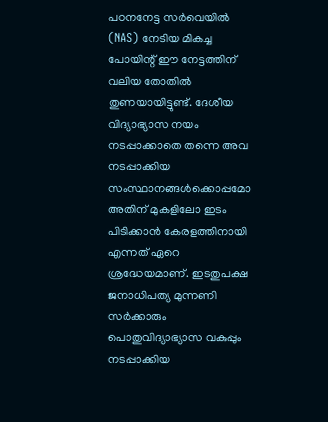പഠനനേട്ട സർവെയിൽ (NAS) നേടിയ മികച്ച പോയിന്റ് ഈ നേട്ടത്തിന് വലിയ തോതിൽ തുണയായിട്ടുണ്ട്. ദേശീയ വിദ്യാഭ്യാസ നയം നടപ്പാക്കാതെ തന്നെ അവ നടപ്പാക്കിയ സംസ്ഥാനങ്ങൾക്കൊപ്പമോ അതിന് മുകളിലോ ഇടം പിടിക്കാൻ കേരളത്തിനായി എന്നത് ഏറെ ശ്രദ്ധേയമാണ്. ഇടതുപക്ഷ ജനാധിപത്യ മുന്നണി സർക്കാരും പൊതുവിദ്യാഭ്യാസ വകുപ്പും നടപ്പാക്കിയ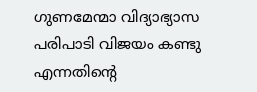ഗുണമേന്മാ വിദ്യാഭ്യാസ പരിപാടി വിജയം കണ്ടു എന്നതിന്റെ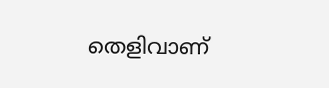തെളിവാണ്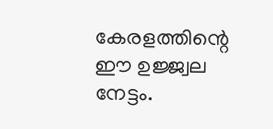കേരളത്തിന്റെ ഈ ഉജ്ജ്വല നേട്ടം.